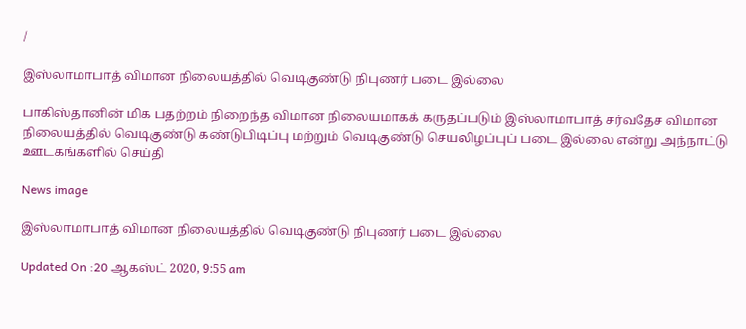/

இஸ்லாமாபாத் விமான நிலையத்தில் வெடிகுண்டு நிபுணர் படை இல்லை

பாகிஸ்தானின் மிக பதற்றம் நிறைந்த விமான நிலையமாகக் கருதப்படும் இஸ்லாமாபாத் சர்வதேச விமான நிலையத்தில் வெடிகுண்டு கண்டுபிடிப்பு மற்றும் வெடிகுண்டு செயலிழப்புப் படை இல்லை என்று அந்நாட்டு ஊடகங்களில் செய்தி

News image

இஸ்லாமாபாத் விமான நிலையத்தில் வெடிகுண்டு நிபுணர் படை இல்லை

Updated On :20 ஆகஸ்ட் 2020, 9:55 am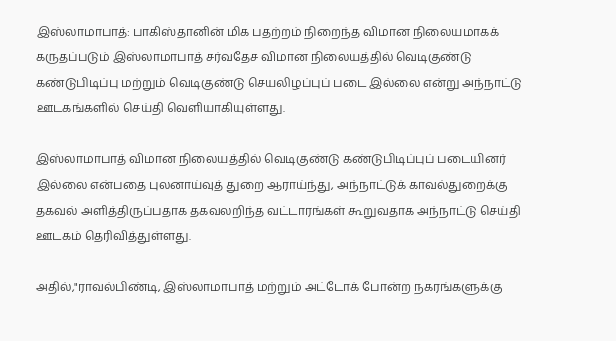இஸ்லாமாபாத்: பாகிஸ்தானின் மிக பதற்றம் நிறைந்த விமான நிலையமாகக் கருதப்படும் இஸ்லாமாபாத் சர்வதேச விமான நிலையத்தில் வெடிகுண்டு கண்டுபிடிப்பு மற்றும் வெடிகுண்டு செயலிழப்புப் படை இல்லை என்று அந்நாட்டு ஊடகங்களில் செய்தி வெளியாகியுள்ளது.

இஸ்லாமாபாத் விமான நிலையத்தில் வெடிகுண்டு கண்டுபிடிப்புப் படையினர் இல்லை என்பதை புலனாய்வுத் துறை ஆராய்ந்து, அந்நாட்டுக் காவல்துறைக்கு தகவல் அளித்திருப்பதாக தகவலறிந்த வட்டாரங்கள் கூறுவதாக அந்நாட்டு செய்தி ஊடகம் தெரிவித்துள்ளது.

அதில்,"ராவல்பிண்டி, இஸ்லாமாபாத் மற்றும் அட்டோக் போன்ற நகரங்களுக்கு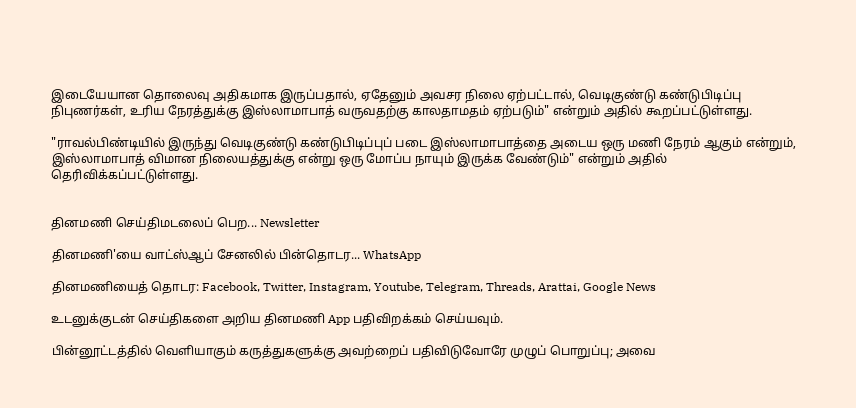இடையேயான தொலைவு அதிகமாக இருப்பதால், ஏதேனும் அவசர நிலை ஏற்பட்டால், வெடிகுண்டு கண்டுபிடிப்பு நிபுணர்கள், உரிய நேரத்துக்கு இஸ்லாமாபாத் வருவதற்கு காலதாமதம் ஏற்படும்" என்றும் அதில் கூறப்பட்டுள்ளது.

"ராவல்பிண்டியில் இருந்து வெடிகுண்டு கண்டுபிடிப்புப் படை இஸ்லாமாபாத்தை அடைய ஒரு மணி நேரம் ஆகும் என்றும், இஸ்லாமாபாத் விமான நிலையத்துக்கு என்று ஒரு மோப்ப நாயும் இருக்க வேண்டும்" என்றும் அதில் தெரிவிக்கப்பட்டுள்ளது.


தினமணி செய்திமடலைப் பெற... Newsletter

தினமணி'யை வாட்ஸ்ஆப் சேனலில் பின்தொடர... WhatsApp

தினமணியைத் தொடர: Facebook, Twitter, Instagram, Youtube, Telegram, Threads, Arattai, Google News

உடனுக்குடன் செய்திகளை அறிய தினமணி App பதிவிறக்கம் செய்யவும்.

பின்னூட்டத்தில் வெளியாகும் கருத்துகளுக்கு அவற்றைப் பதிவிடுவோரே முழுப் பொறுப்பு; அவை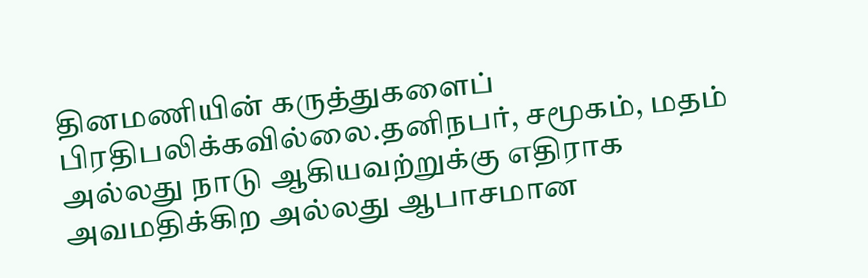தினமணியின் கருத்துகளைப் பிரதிபலிக்கவில்லை.தனிநபர், சமூகம், மதம் அல்லது நாடு ஆகியவற்றுக்கு எதிராக அவமதிக்கிற அல்லது ஆபாசமான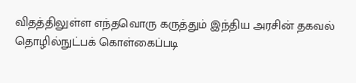விதத்திலுள்ள எந்தவொரு கருத்தும் இந்திய அரசின் தகவல் தொழில்நுட்பக் கொள்கைப்படி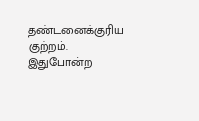தண்டனைக்குரிய குற்றம். இதுபோன்ற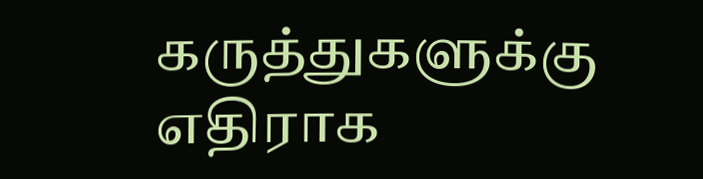கருத்துகளுக்கு எதிராக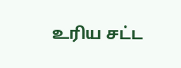உரிய சட்ட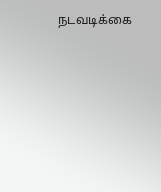நடவடிக்கை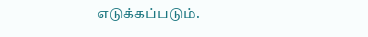எடுக்கப்படும்.